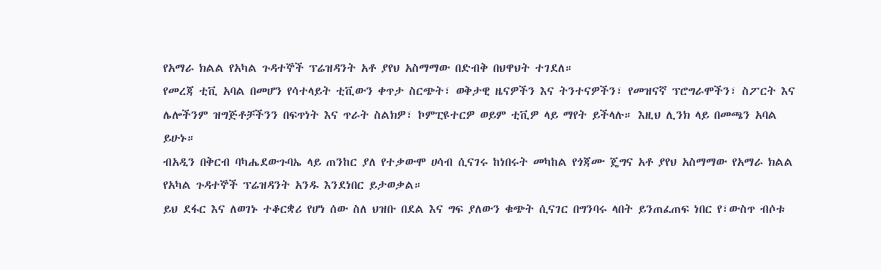የአማራ ክልል የአካል ጉዳተኞች ፕሬዝዳንት አቶ ያየህ አስማማው በድብቅ በህዋህት ተገደለ።
የመረጃ ቲቪ አባል በመሆን የሳተላይት ቲቪውን ቀጥታ ስርጭት፣ ወቅታዊ ዜናዎችን እና ትንተናዎችን፣ የመዝናኛ ፕሮግራሞችን፣ ስፖርት እና ሌሎችንም ዝግጅቶቻችንን በፍጥነት እና ጥራት ስልክዎ፣ ኮምፒዩተርዎ ወይም ቲቪዎ ላይ ማየት ይችላሉ። እዚህ ሊንክ ላይ በመጫን አባል ይሁኑ።
ብአዲን በቅርብ ባካሔደውጉባኤ ላይ ጠንከር ያለ የተቃውሞ ሀሳብ ሲናገሩ ከነበሩት መካከል የጎጃሙ ጄግና አቶ ያየህ አስማማው የአማራ ክልል የአካል ጉዳተኞች ፕሬዝዳንት አንዱ እንደነበር ይታወቃል።
ይህ ደፋር እና ለወገኑ ተቆርቋሪ የሆነ ሰው ስለ ህዝቡ በደል እና ግፍ ያለውን ቁጭት ሲናገር በግንባሩ ላበት ይንጠፈጠፍ ነበር የ፣ውስጥ ብሶቱ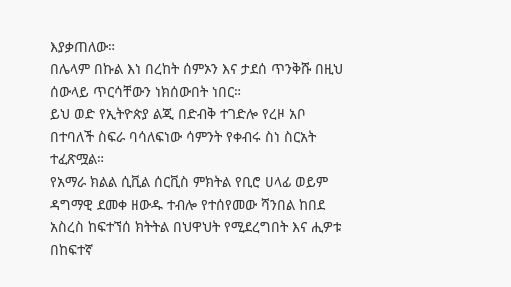እያቃጠለው።
በሌላም በኩል እነ በረከት ሰምኦን እና ታደሰ ጥንቅሹ በዚህ ሰውላይ ጥርሳቸውን ነክሰውበት ነበር።
ይህ ወድ የኢትዮጵያ ልጂ በድብቅ ተገድሎ የረዞ አቦ በተባለች ስፍራ ባሳለፍነው ሳምንት የቀብሩ ስነ ስርአት ተፈጽሟል።
የአማራ ክልል ሲቪል ሰርቪስ ምክትል የቢሮ ሀላፊ ወይም ዳግማዊ ደመቀ ዘውዱ ተብሎ የተሰየመው ሻንበል ከበደ አስረስ ከፍተኘሰ ክትትል በህዋህት የሚደረግበት እና ሒዎቱ በከፍተኛ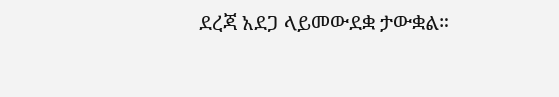ደረጃ አደጋ ላይመውደቋ ታውቋል።